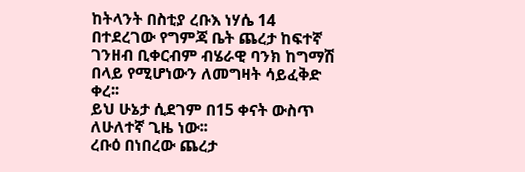ከትላንት በስቲያ ረቡእ ነሃሴ 14 በተደረገው የግምጃ ቤት ጨረታ ከፍተኛ ገንዘብ ቢቀርብም ብሄራዊ ባንክ ከግማሽ በላይ የሚሆነውን ለመግዛት ሳይፈቅድ ቀረ፡፡
ይህ ሁኔታ ሲደገም በ15 ቀናት ውስጥ ለሁለተኛ ጊዜ ነው፡፡
ረቡዕ በነበረው ጨረታ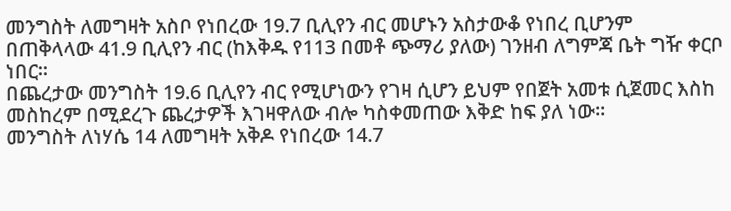መንግስት ለመግዛት አስቦ የነበረው 19.7 ቢሊየን ብር መሆኑን አስታውቆ የነበረ ቢሆንም በጠቅላላው 41.9 ቢሊየን ብር (ከእቅዱ የ113 በመቶ ጭማሪ ያለው) ገንዘብ ለግምጃ ቤት ግዥ ቀርቦ ነበር፡፡
በጨረታው መንግስት 19.6 ቢሊየን ብር የሚሆነውን የገዛ ሲሆን ይህም የበጀት አመቱ ሲጀመር እስከ መስከረም በሚደረጉ ጨረታዎች እገዛዋለው ብሎ ካስቀመጠው እቅድ ከፍ ያለ ነው፡፡
መንግስት ለነሃሴ 14 ለመግዛት አቅዶ የነበረው 14.7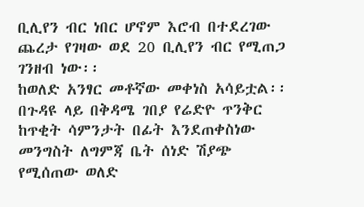ቢሊየን ብር ነበር ሆኖም እሮብ በተደረገው ጨረታ የገዛው ወደ 20 ቢሊየን ብር የሚጠጋ ገንዘብ ነው፡፡
ከወለድ አንፃር መቶኛው መቀነስ አሳይቷል፡፡ በጉዳዩ ላይ በቅዳሜ ገበያ የሬድዮ ጥንቅር ከጥቂት ሳምንታት በፊት እንደጠቀስነው መንግስት ለግምጃ ቤት ሰነድ ሽያጭ የሚሰጠው ወለድ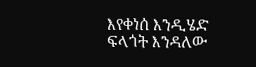እየቀነሰ እንዲሄድ ፍላጎት እንዳለው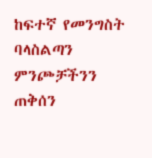ከፍተኛ የመንግስት ባላስልጣን ምንጮቻችንን ጠቅሰን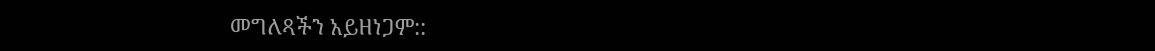መግለጻችን አይዘነጋም::